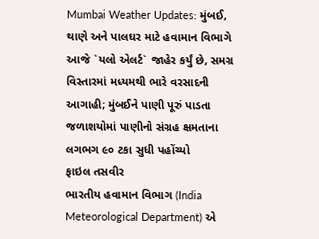Mumbai Weather Updates: મુંબઈ, થાણે અને પાલઘર માટે હવામાન વિભાગે આજે `યલો એલર્ટ` જાહેર કર્યું છે, સમગ્ર વિસ્તારમાં મધ્યમથી ભારે વરસાદની આગાહી; મુંબઈને પાણી પૂરું પાડતા જળાશયોમાં પાણીનો સંગ્રહ ક્ષમતાના લગભગ ૯૦ ટકા સુધી પહોંચ્યો
ફાઇલ તસવીર
ભારતીય હવામાન વિભાગ (India Meteorological Department) એ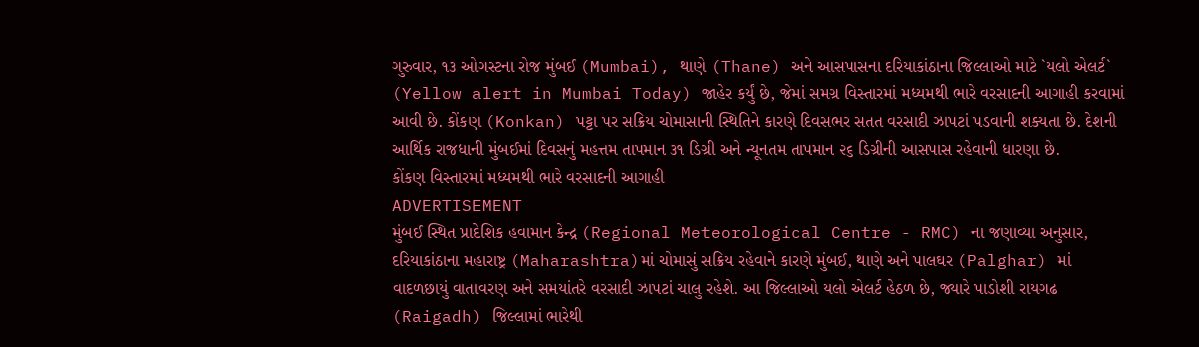ગુરુવાર, ૧૩ ઓગસ્ટના રોજ મુંબઈ (Mumbai), થાણે (Thane) અને આસપાસના દરિયાકાંઠાના જિલ્લાઓ માટે `યલો એલર્ટ` (Yellow alert in Mumbai Today) જાહેર કર્યું છે, જેમાં સમગ્ર વિસ્તારમાં મધ્યમથી ભારે વરસાદની આગાહી કરવામાં આવી છે. કોંકણ (Konkan) પટ્ટા પર સક્રિય ચોમાસાની સ્થિતિને કારણે દિવસભર સતત વરસાદી ઝાપટાં પડવાની શક્યતા છે. દેશની આર્થિક રાજધાની મુંબઈમાં દિવસનું મહત્તમ તાપમાન ૩૧ ડિગ્રી અને ન્યૂનતમ તાપમાન ૨૬ ડિગ્રીની આસપાસ રહેવાની ધારણા છે.
કોંકણ વિસ્તારમાં મધ્યમથી ભારે વરસાદની આગાહી
ADVERTISEMENT
મુંબઈ સ્થિત પ્રાદેશિક હવામાન કેન્દ્ર (Regional Meteorological Centre - RMC) ના જણાવ્યા અનુસાર, દરિયાકાંઠાના મહારાષ્ટ્ર (Maharashtra)માં ચોમાસું સક્રિય રહેવાને કારણે મુંબઈ, થાણે અને પાલઘર (Palghar) માં વાદળછાયું વાતાવરણ અને સમયાંતરે વરસાદી ઝાપટાં ચાલુ રહેશે. આ જિલ્લાઓ યલો એલર્ટ હેઠળ છે, જ્યારે પાડોશી રાયગઢ (Raigadh) જિલ્લામાં ભારેથી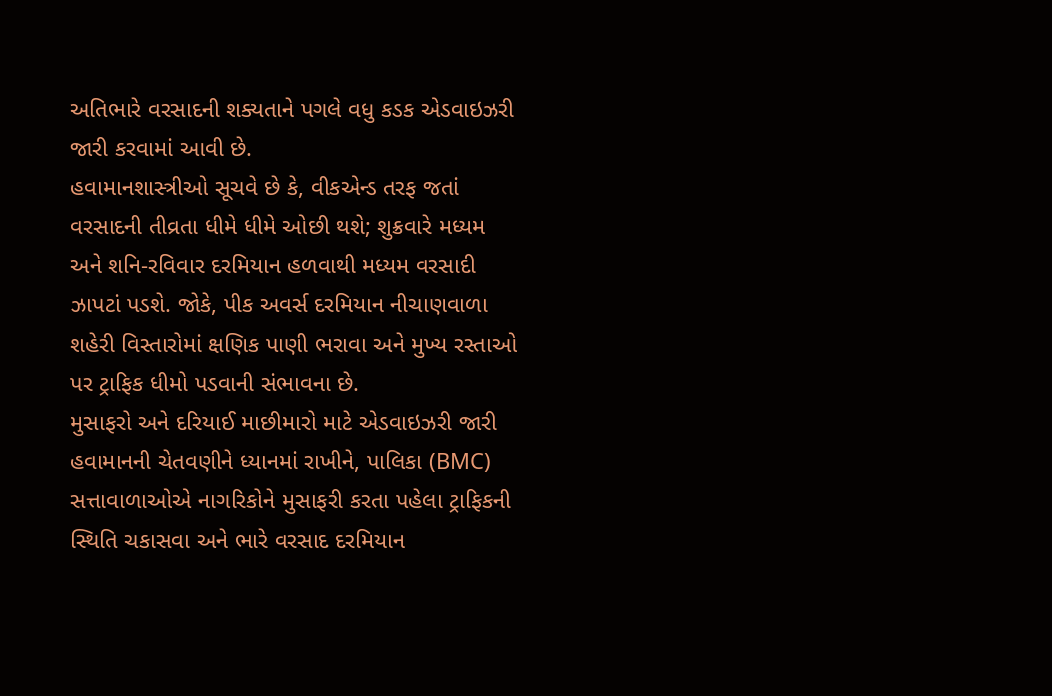અતિભારે વરસાદની શક્યતાને પગલે વધુ કડક એડવાઇઝરી જારી કરવામાં આવી છે.
હવામાનશાસ્ત્રીઓ સૂચવે છે કે, વીકએન્ડ તરફ જતાં વરસાદની તીવ્રતા ધીમે ધીમે ઓછી થશે; શુક્રવારે મધ્યમ અને શનિ-રવિવાર દરમિયાન હળવાથી મધ્યમ વરસાદી ઝાપટાં પડશે. જોકે, પીક અવર્સ દરમિયાન નીચાણવાળા શહેરી વિસ્તારોમાં ક્ષણિક પાણી ભરાવા અને મુખ્ય રસ્તાઓ પર ટ્રાફિક ધીમો પડવાની સંભાવના છે.
મુસાફરો અને દરિયાઈ માછીમારો માટે એડવાઇઝરી જારી
હવામાનની ચેતવણીને ધ્યાનમાં રાખીને, પાલિકા (BMC) સત્તાવાળાઓએ નાગરિકોને મુસાફરી કરતા પહેલા ટ્રાફિકની સ્થિતિ ચકાસવા અને ભારે વરસાદ દરમિયાન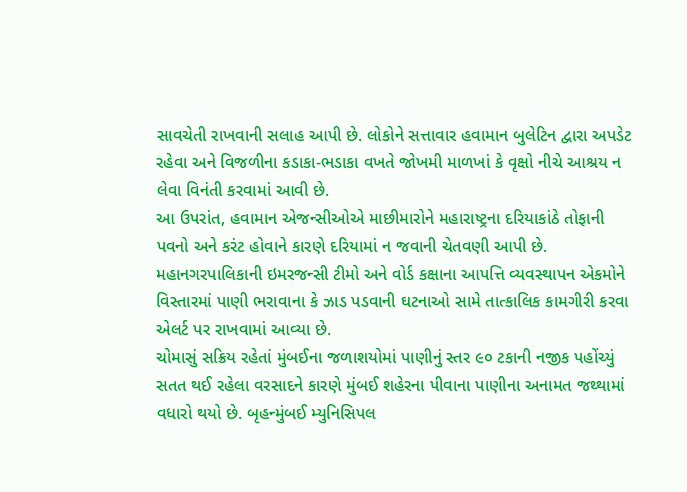સાવચેતી રાખવાની સલાહ આપી છે. લોકોને સત્તાવાર હવામાન બુલેટિન દ્વારા અપડેટ રહેવા અને વિજળીના કડાકા-ભડાકા વખતે જોખમી માળખાં કે વૃક્ષો નીચે આશ્રય ન લેવા વિનંતી કરવામાં આવી છે.
આ ઉપરાંત, હવામાન એજન્સીઓએ માછીમારોને મહારાષ્ટ્રના દરિયાકાંઠે તોફાની પવનો અને કરંટ હોવાને કારણે દરિયામાં ન જવાની ચેતવણી આપી છે. મહાનગરપાલિકાની ઇમરજન્સી ટીમો અને વોર્ડ કક્ષાના આપત્તિ વ્યવસ્થાપન એકમોને વિસ્તારમાં પાણી ભરાવાના કે ઝાડ પડવાની ઘટનાઓ સામે તાત્કાલિક કામગીરી કરવા એલર્ટ પર રાખવામાં આવ્યા છે.
ચોમાસું સક્રિય રહેતાં મુંબઈના જળાશયોમાં પાણીનું સ્તર ૯૦ ટકાની નજીક પહોંચ્યું
સતત થઈ રહેલા વરસાદને કારણે મુંબઈ શહેરના પીવાના પાણીના અનામત જથ્થામાં વધારો થયો છે. બૃહન્મુંબઈ મ્યુનિસિપલ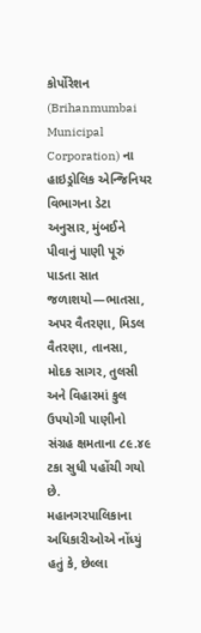કોર્પોરેશન (Brihanmumbai Municipal Corporation) ના હાઇડ્રોલિક એન્જિનિયર વિભાગના ડેટા અનુસાર, મુંબઈને પીવાનું પાણી પૂરું પાડતા સાત જળાશયો—ભાતસા, અપર વૈતરણા, મિડલ વૈતરણા, તાનસા, મોદક સાગર, તુલસી અને વિહારમાં કુલ ઉપયોગી પાણીનો સંગ્રહ ક્ષમતાના ૮૯.૪૯ ટકા સુધી પહોંચી ગયો છે.
મહાનગરપાલિકાના અધિકારીઓએ નોંધ્યું હતું કે, છેલ્લા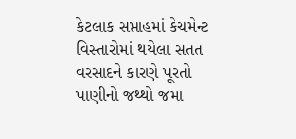કેટલાક સપ્તાહમાં કેચમેન્ટ વિસ્તારોમાં થયેલા સતત વરસાદને કારણે પૂરતો પાણીનો જથ્થો જમા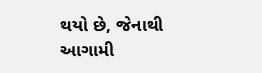થયો છે, જેનાથી આગામી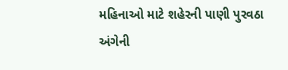મહિનાઓ માટે શહેરની પાણી પુરવઠા અંગેની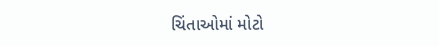ચિંતાઓમાં મોટો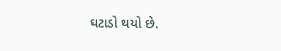ઘટાડો થયો છે.